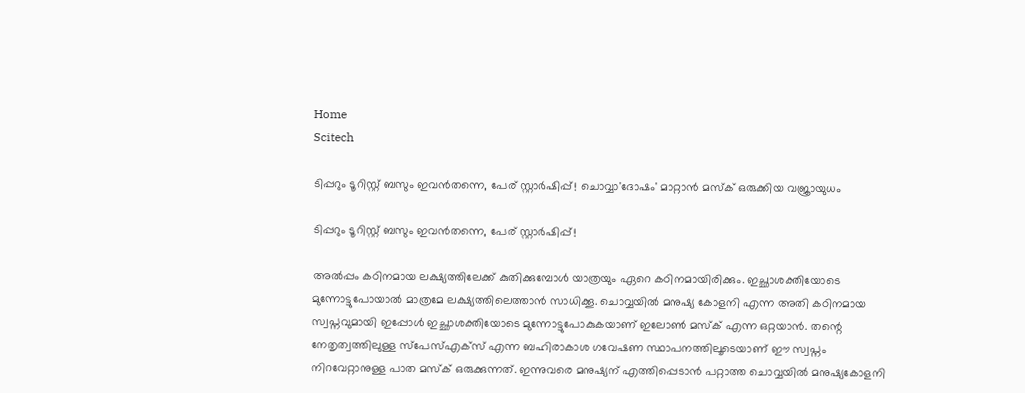Home
Scitech

ടിപ്പറും ടൂറിസ്റ്റ് ബസും ഇവൻതന്നെ, പേര് സ്റ്റാർഷിപ്പ്! ചൊവ്വാ'ദോഷം' മാറ്റാൻ മസ്ക് ഒരുക്കിയ വജ്രായുധം

ടിപ്പറും ടൂറിസ്റ്റ് ബസും ഇവൻതന്നെ, പേര് സ്റ്റാർഷിപ്പ്!

അ‌ൽപ്പം കഠിനമായ ലക്ഷ്യത്തിലേക്ക് കുതിക്കുമ്പോൾ യാത്രയും ഏറെ കഠിനമായിരിക്കും. ഇച്ഛാശക്തിയോടെ മുന്നോട്ടുപോയാൽ മാത്രമേ ലക്ഷ്യത്തിലെത്താൻ സാധിക്കൂ. ചൊവ്വയിൽ മനുഷ്യ കോളനി എന്ന അ‌തി കഠിനമായ സ്വപ്നവുമായി ഇപ്പോൾ ഇച്ഛാശക്തിയോടെ മുന്നോട്ടുപോകുകയാണ് ഇലോൺ മസ്ക് എന്ന ഒറ്റയാൻ. തന്റെ നേതൃത്വത്തിലുള്ള സ്പേസ്എക്സ് എന്ന ബഹിരാകാശ ഗവേഷണ സ്ഥാപനത്തിലൂടെയാണ് ഈ സ്വപ്നം നിറവേറ്റാനുള്ള പാത മസ്ക് ഒരുക്കുന്നത്. ഇന്നുവരെ മനുഷ്യന് എത്തിപ്പെടാൻ പറ്റാത്ത ചൊവ്വയിൽ മനുഷ്യകോളനി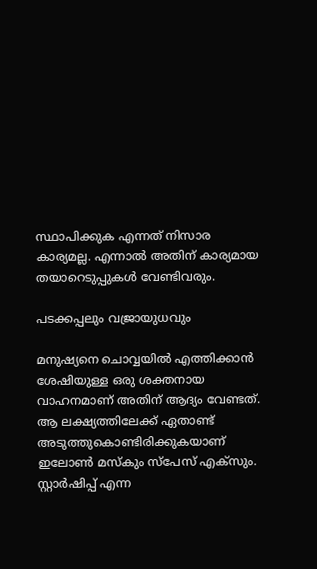സ്ഥാപിക്കുക എന്നത് നിസാര കാര്യമല്ല. എന്നാൽ അ‌തിന് കാര്യമായ തയാറെടുപ്പുകൾ വേണ്ടിവരും.

പടക്കപ്പലും വജ്രായുധവും

മനുഷ്യനെ ചൊവ്വയിൽ എത്തിക്കാൻ ശേഷിയുള്ള ഒരു ശക്തനായ വാഹനമാണ് അ‌തിന് ആദ്യം വേണ്ടത്. ആ ലക്ഷ്യത്തിലേക്ക് ഏതാണ്ട് അ‌ടുത്തുകൊണ്ടിരിക്കുകയാണ് ഇലോൺ മസ്കും സ്പേസ് എക്സും. സ്റ്റാർഷിപ്പ് എന്ന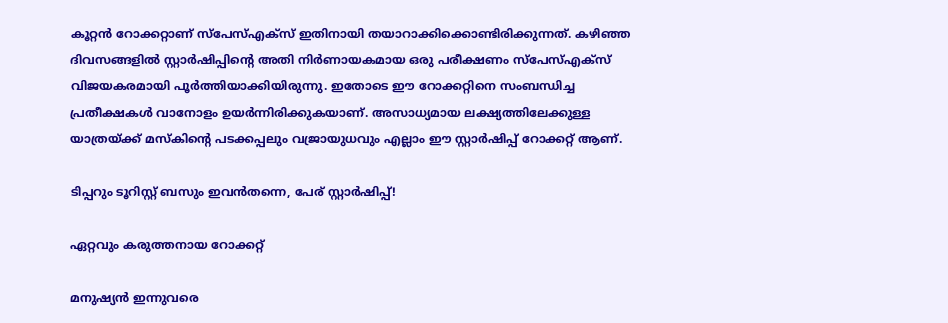കൂറ്റൻ റോക്കറ്റാണ് സ്പേസ്എക്സ് ഇതിനായി തയാറാക്കിക്കൊണ്ടിരിക്കുന്നത്. കഴിഞ്ഞ ദിവസങ്ങളിൽ സ്റ്റാർഷിപ്പിന്റെ അ‌തി നിർണായകമായ ഒരു പരീക്ഷണം സ്പേസ്എക്സ് വിജയകരമായി പൂർത്തിയാക്കിയിരുന്നു. ഇതോടെ ഈ റോക്കറ്റിനെ സംബന്ധിച്ച പ്രതീക്ഷകൾ വാനോളം ഉയർന്നിരിക്കുകയാണ്. അ‌സാധ്യമായ ലക്ഷ്യത്തിലേക്കുള്ള യാത്രയ്ക്ക് മസ്കിന്റെ പടക്കപ്പലും വജ്രായുധവും എല്ലാം ഈ സ്റ്റാർഷിപ്പ് റോക്കറ്റ് ആണ്.

ടിപ്പറും ടൂറിസ്റ്റ് ബസും ഇവൻതന്നെ, പേര് സ്റ്റാർഷിപ്പ്!

ഏറ്റവും കരുത്തനായ റോക്കറ്റ്

മനുഷ്യൻ ഇന്നുവരെ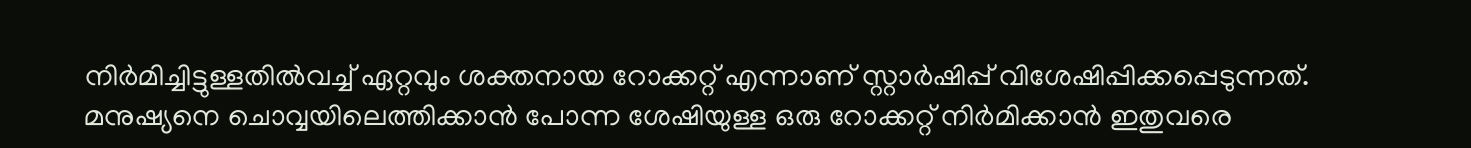നിർമിച്ചിട്ടുള്ളതിൽവച്ച് ഏറ്റവും ശക്തനായ റോക്കറ്റ് എന്നാണ് സ്റ്റാർഷിപ്പ് വിശേഷിപ്പിക്കപ്പെടുന്നത്. മനുഷ്യനെ ചൊവ്വയിലെത്തിക്കാൻ പോന്ന ശേഷിയുള്ള ഒരു റോക്കറ്റ് നിർമിക്കാൻ ഇതുവരെ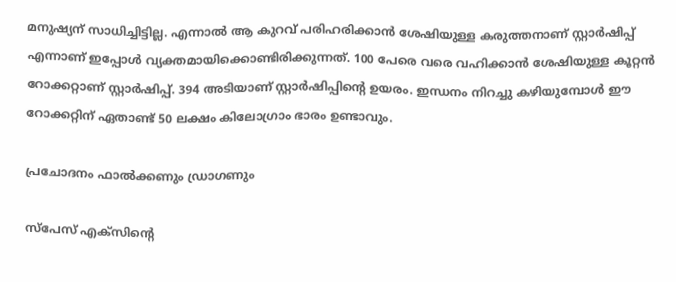മനുഷ്യന് സാധിച്ചിട്ടില്ല. എന്നാൽ ആ കുറവ് പരിഹരിക്കാൻ ശേഷിയുള്ള കരുത്തനാണ് സ്റ്റാർഷിപ്പ് എന്നാണ് ഇപ്പോൾ വ്യക്തമായിക്കൊണ്ടിരിക്കുന്നത്. 100 പേരെ വരെ വഹിക്കാന്‍ ശേഷിയുള്ള കൂറ്റന്‍ റോക്കറ്റാണ് സ്റ്റാര്‍ഷിപ്പ്. 394 അടിയാണ് സ്റ്റാര്‍ഷിപ്പിന്റെ ഉയരം. ഇന്ധനം നിറച്ചു കഴിയുമ്പോള്‍ ഈ റോക്കറ്റിന് ഏതാണ്ട് 50 ലക്ഷം കിലോഗ്രാം ഭാരം ഉണ്ടാവും.

പ്രചോദനം ഫാൽക്കണും ഡ്രാഗണും

സ്‌പേസ് എക്‌സിന്റെ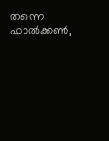തന്നെ ഫാല്‍ക്കണ്‍,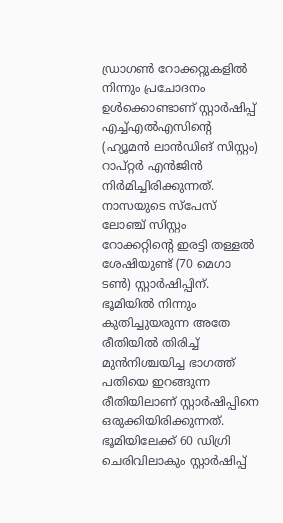ഡ്രാഗണ്‍ റോക്കറ്റുകളില്‍ നിന്നും പ്രചോദനം ഉള്‍ക്കൊണ്ടാണ് സ്റ്റാര്‍ഷിപ്പ് എച്ച്എല്‍എസിന്റെ (ഹ്യൂമന്‍ ലാന്‍ഡിങ് സിസ്റ്റം) റാപ്റ്റര്‍ എൻജിന്‍ നിര്‍മിച്ചിരിക്കുന്നത്. നാസയുടെ സ്‌പേസ് ലോഞ്ച് സിസ്റ്റം റോക്കറ്റിന്റെ ഇരട്ടി തള്ളല്‍ ശേഷിയുണ്ട് (70 മെഗാ ടണ്‍) സ്റ്റാര്‍ഷിപ്പിന്. ഭൂമിയില്‍ നിന്നും കുതിച്ചുയരുന്ന അതേ രീതിയില്‍ തിരിച്ച് മുന്‍നിശ്ചയിച്ച ഭാഗത്ത് പതിയെ ഇറങ്ങുന്ന രീതിയിലാണ് സ്റ്റാർഷിപ്പിനെ ഒരുക്കിയിരിക്കുന്നത്. ഭൂമിയിലേക്ക് 60 ഡിഗ്രി ചെരിവിലാകും സ്റ്റാര്‍ഷിപ്പ്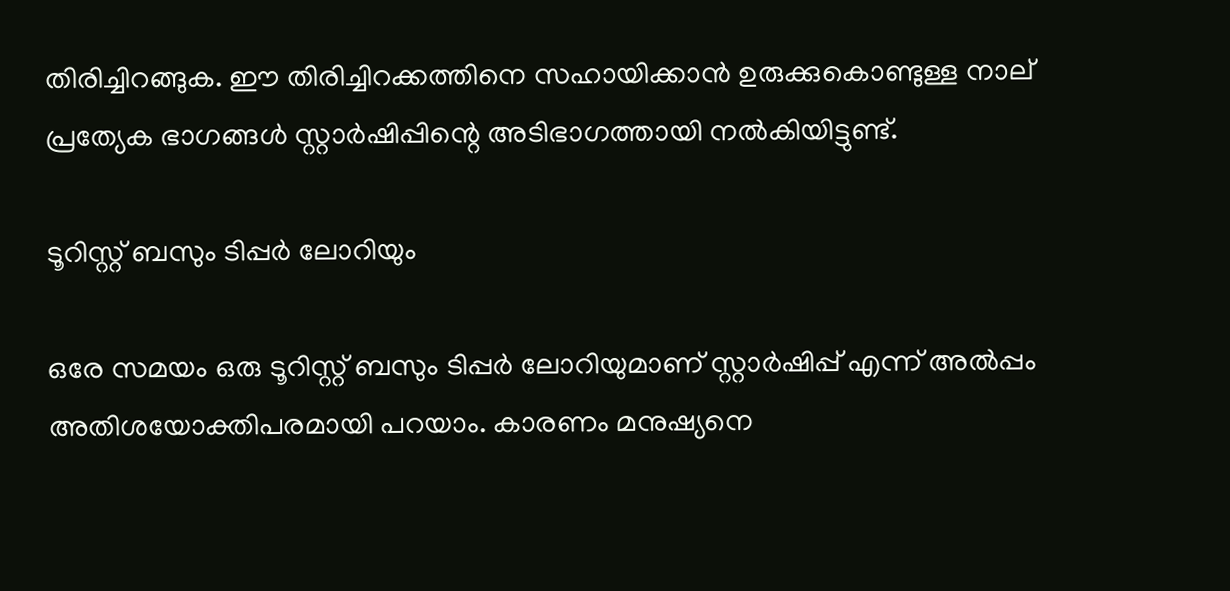തിരിച്ചിറങ്ങുക. ഈ തിരിച്ചിറക്കത്തിനെ സഹായിക്കാൻ ഉരുക്കുകൊണ്ടുള്ള നാല് പ്രത്യേക ഭാഗങ്ങള്‍ സ്റ്റാർഷിപ്പിന്റെ അടിഭാഗത്തായി നൽകിയിട്ടുണ്ട്.

ടൂറിസ്റ്റ് ബസും ടിപ്പർ ലോറിയും

ഒരേ സമയം ഒരു ടൂറിസ്റ്റ് ബസും ടിപ്പർ ലോറിയുമാണ് സ്റ്റാർഷിപ്പ് എന്ന് അ‌ൽപ്പം അ‌തിശയോക്തിപരമായി പറയാം. കാരണം മനുഷ്യനെ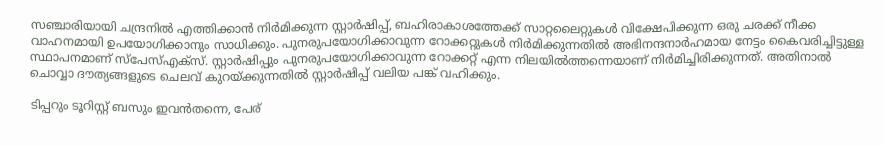സഞ്ചാരിയായി ചന്ദ്രനിൽ എത്തിക്കാൻ നിർമിക്കുന്ന സ്റ്റാർഷിപ്പ്, ബഹിരാകാശത്തേക്ക് സാറ്റലൈറ്റുകൾ വിക്ഷേപിക്കുന്ന ഒരു ചരക്ക് നീക്ക വാഹനമായി ഉപയോഗിക്കാനും സാധിക്കും. പുനരുപയോഗിക്കാവുന്ന റോക്കറ്റുകൾ നിർമിക്കുന്നതിൽ അ‌ഭിനന്ദനാർഹമായ നേട്ടം കൈവരിച്ചിട്ടുള്ള സ്ഥാപനമാണ് സ്പേസ്എക്സ്. സ്റ്റാർഷിപ്പും പുനരുപയോഗിക്കാവുന്ന റോക്കറ്റ് എന്ന നിലയിൽത്തന്നെയാണ് നിർമിച്ചിരിക്കുന്നത്. അ‌തിനാൽ ചൊവ്വാ ദൗത്യങ്ങളുടെ ചെലവ് കുറയ്ക്കുന്നതിൽ സ്റ്റാർഷിപ്പ് വലിയ പങ്ക് വഹിക്കും.

ടിപ്പറും ടൂറിസ്റ്റ് ബസും ഇവൻതന്നെ, പേര്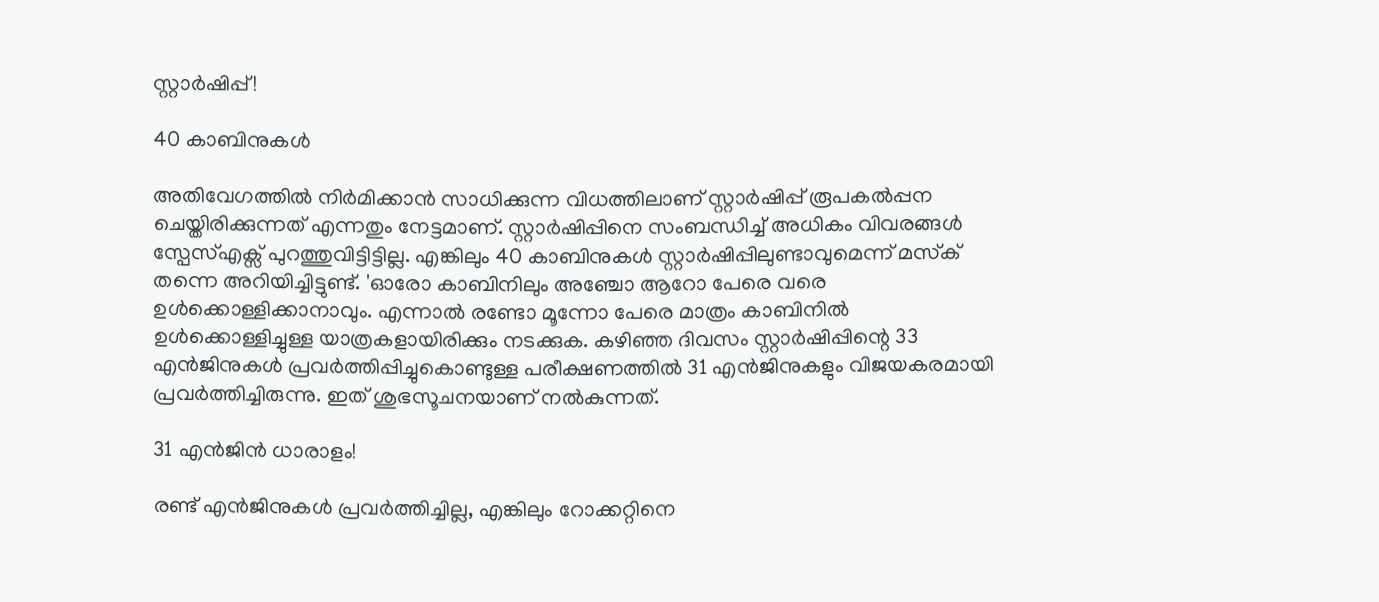സ്റ്റാർഷിപ്പ്!

40 കാബിനുകള്‍

അ‌തിവേഗത്തിൽ നിർമിക്കാൻ സാധിക്കുന്ന വിധത്തിലാണ് സ്റ്റാർഷിപ്പ് രൂപകൽപ്പന ചെയ്തിരിക്കുന്നത് എന്നതും നേട്ടമാണ്. സ്റ്റാർഷിപ്പിനെ സംബന്ധിച്ച് അ‌ധികം വിവരങ്ങൾ സ്പേസ്എക്സ് പുറത്തുവിട്ടിട്ടില്ല. എങ്കിലും 40 കാബിനുകള്‍ സ്റ്റാര്‍ഷിപ്പിലുണ്ടാവുമെന്ന് മസ്‌ക് തന്നെ അറിയിച്ചിട്ടുണ്ട്. 'ഓരോ കാബിനിലും അഞ്ചോ ആറോ പേരെ വരെ ഉള്‍ക്കൊള്ളിക്കാനാവും. എന്നാല്‍ രണ്ടോ മൂന്നോ പേരെ മാത്രം കാബിനില്‍ ഉള്‍ക്കൊള്ളിച്ചുള്ള യാത്രകളായിരിക്കും നടക്കുക. കഴിഞ്ഞ ദിവസം സ്റ്റാര്‍ഷിപ്പിന്റെ 33 എൻജിനുകള്‍ പ്രവര്‍ത്തിപ്പിച്ചുകൊണ്ടുള്ള പരീക്ഷണത്തിൽ 31 എൻജിനുകളും വിജയകരമായി പ്രവർത്തിച്ചിരുന്നു. ഇത് ശുഭസൂചനയാണ് നൽകുന്നത്.

31 എൻജിൻ ധാരാളം!

രണ്ട് എൻജിനുകൾ പ്രവർത്തിച്ചില്ല, എങ്കിലും റോക്കറ്റിനെ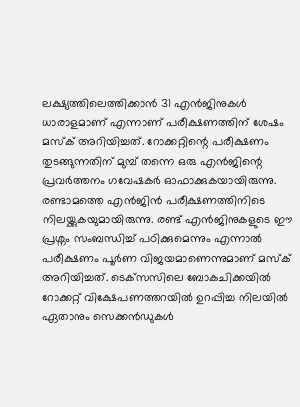ലക്ഷ്യത്തിലെത്തിക്കാൻ 31 എൻജിനുകൾ ധാരാളമാണ് എന്നാണ് പരീക്ഷണത്തിന് ശേഷം മസ്ക് അ‌റിയിച്ചത്. റോക്കറ്റിന്റെ പരീക്ഷണം തുടങ്ങുന്നതിന് മുമ്പ് തന്നെ ഒരു എൻജിന്റെ പ്രവർത്തനം ഗവേഷകർ ഓഫാക്കുകയായിരുന്നു. രണ്ടാമത്തെ എൻജിൻ പരീക്ഷണത്തിനിടെ നിലയ്ക്കുകയുമായിരുന്നു. രണ്ട് എൻജിനുകളുടെ ഈ പ്രശ്നം സംബന്ധിച്ച് പഠിക്കുമെന്നും എന്നാൽ പരീക്ഷണം പൂർണ വിജയമാണെന്നുമാണ് മസ്ക് അ‌റിയിച്ചത്. ടെക്‌സസിലെ ബോകചിക്കയില്‍ റോക്കറ്റ് വിക്ഷേപണത്തറയില്‍ ഉറപ്പിച്ച നിലയില്‍ ഏതാനും സെക്കൻഡുകള്‍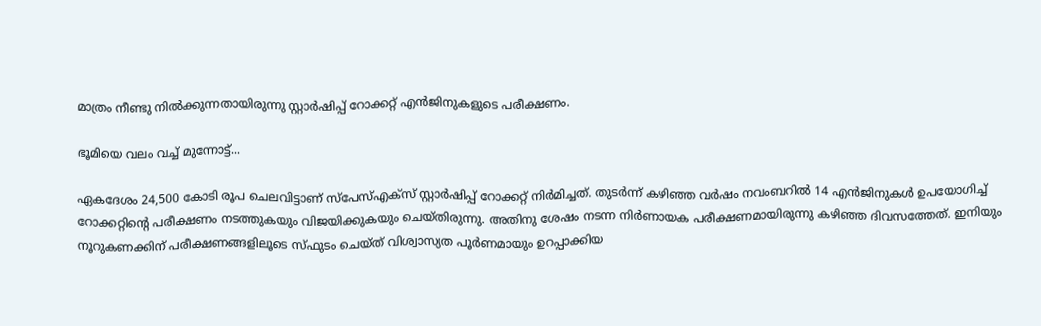മാത്രം നീണ്ടു നില്‍ക്കുന്നതായിരുന്നു സ്റ്റാർഷിപ്പ് റോക്കറ്റ് എൻജിനുകളുടെ പരീക്ഷണം.

ഭൂമിയെ വലം വച്ച് മുന്നോട്ട്...

ഏകദേശം 24,500 കോടി രൂപ ചെലവിട്ടാണ് സ്പേസ്എക്സ് സ്റ്റാർഷിപ്പ് റോക്കറ്റ് നിർമിച്ചത്. തുടർന്ന് കഴിഞ്ഞ വർഷം നവംബറിൽ 14 എൻജിനുകൾ ഉപയോഗിച്ച് റോക്കറ്റിന്റെ പരീക്ഷണം നടത്തുകയും വിജയിക്കുകയും ചെയ്തിരുന്നു. അ‌തിനു ശേഷം നടന്ന നിർണായക പരീക്ഷണമായിരുന്നു കഴിഞ്ഞ ദിവസത്തേത്. ഇനിയും നൂറുകണക്കിന് പരീക്ഷണങ്ങളിലൂടെ സ്ഫുടം ചെയ്ത് വിശ്വാസ്യത പൂർണമായും ഉറപ്പാക്കിയ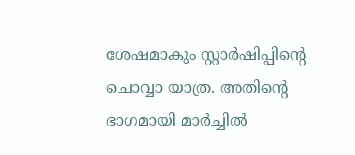ശേഷമാകും സ്റ്റാർഷിപ്പിന്റെ ചൊവ്വാ യാത്ര. അ‌തിന്റെ ഭാഗമായി മാർച്ചിൽ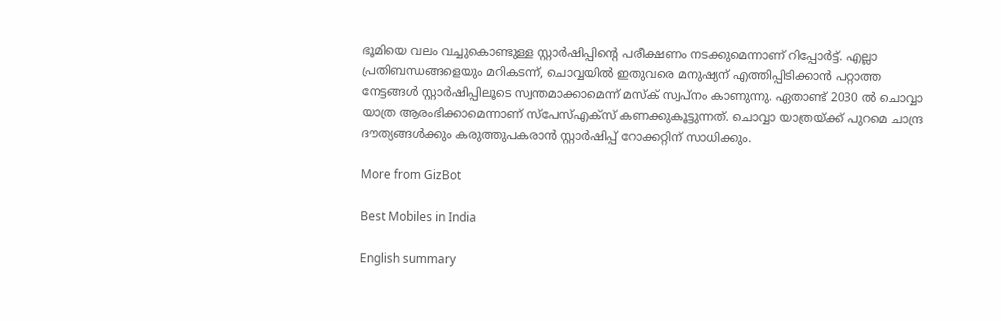ഭൂമിയെ വലം വച്ചുകൊണ്ടുള്ള സ്റ്റാർഷിപ്പിന്റെ പരീക്ഷണം നടക്കുമെന്നാണ് റിപ്പോർട്ട്. എല്ലാ പ്രതിബന്ധങ്ങളെയും മറികടന്ന്, ചൊവ്വയിൽ ഇതുവരെ മനുഷ്യന് എത്തിപ്പിടിക്കാൻ പറ്റാത്ത നേട്ടങ്ങൾ സ്റ്റാർഷിപ്പിലൂടെ സ്വന്തമാക്കാമെന്ന് മസ്ക് സ്വപ്നം കാണുന്നു. ഏതാണ്ട് 2030 ൽ ചൊവ്വാ യാത്ര ആരംഭിക്കാമെന്നാണ് സ്പേസ്എക്സ് കണക്കുകൂട്ടുന്നത്. ചൊവ്വാ യാത്രയ്ക്ക് പുറമെ ചാന്ദ്ര ദൗത്യങ്ങൾക്കും കരുത്തുപകരാൻ സ്റ്റാർഷിപ്പ് റോക്കറ്റിന് സാധിക്കും.

More from GizBot

Best Mobiles in India

English summary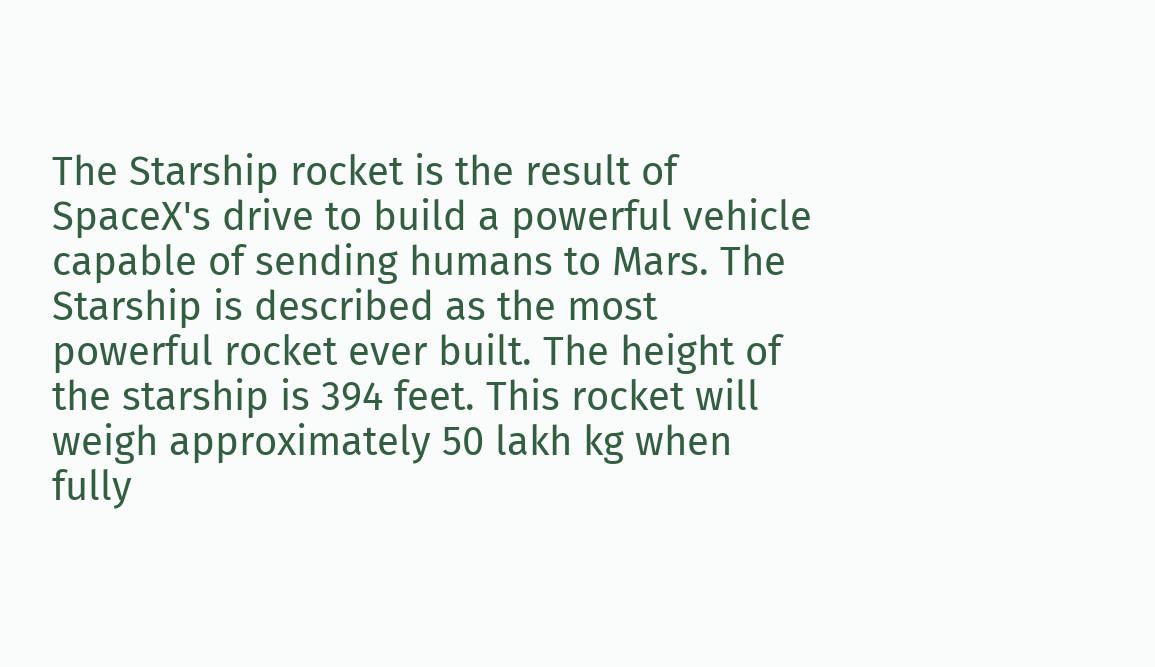The Starship rocket is the result of SpaceX's drive to build a powerful vehicle capable of sending humans to Mars. The Starship is described as the most powerful rocket ever built. The height of the starship is 394 feet. This rocket will weigh approximately 50 lakh kg when fully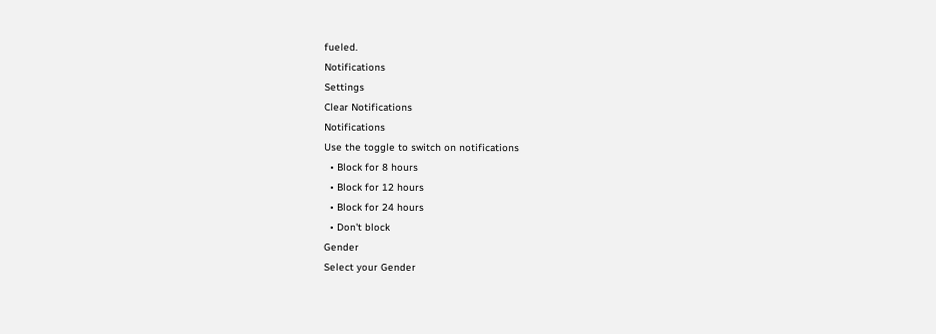fueled.
Notifications
Settings
Clear Notifications
Notifications
Use the toggle to switch on notifications
  • Block for 8 hours
  • Block for 12 hours
  • Block for 24 hours
  • Don't block
Gender
Select your Gender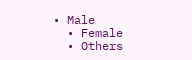• Male
  • Female
  • Others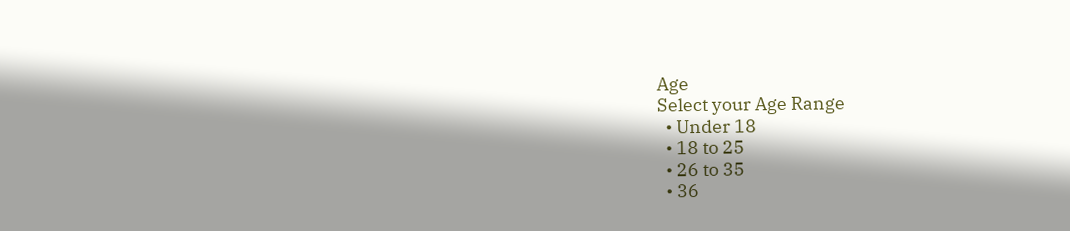Age
Select your Age Range
  • Under 18
  • 18 to 25
  • 26 to 35
  • 36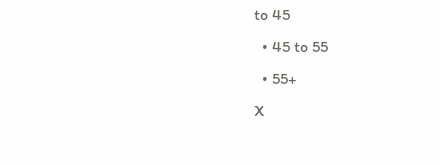to 45
  • 45 to 55
  • 55+
X